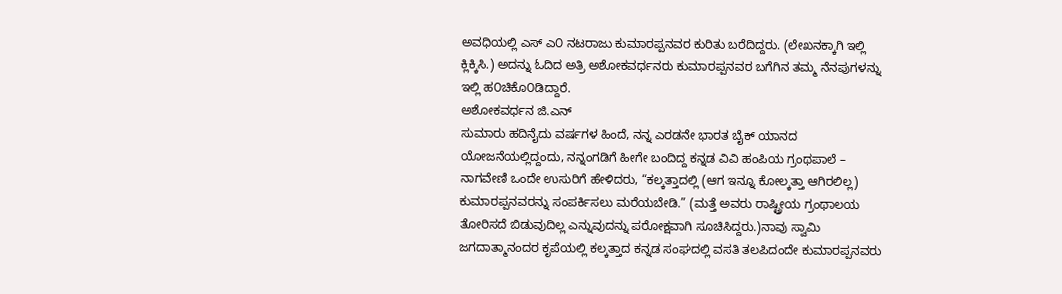ಅವಧಿಯಲ್ಲಿ ಎಸ್ ಎ೦ ನಟರಾಜು ಕುಮಾರಪ್ಪನವರ ಕುರಿತು ಬರೆದಿದ್ದರು. (ಲೇಖನಕ್ಕಾಗಿ ಇಲ್ಲಿ ಕ್ಲಿಕ್ಕಿಸಿ.) ಅದನ್ನು ಓದಿದ ಅತ್ರಿ ಅಶೋಕವರ್ಧನರು ಕುಮಾರಪ್ಪನವರ ಬಗೆಗಿನ ತಮ್ಮ ನೆನಪುಗಳನ್ನು ಇಲ್ಲಿ ಹ೦ಚಿಕೊ೦ಡಿದ್ದಾರೆ.
ಅಶೋಕವರ್ಧನ ಜಿ.ಎನ್
ಸುಮಾರು ಹದಿನೈದು ವರ್ಷಗಳ ಹಿಂದೆ, ನನ್ನ ಎರಡನೇ ಭಾರತ ಬೈಕ್ ಯಾನದ ಯೋಜನೆಯಲ್ಲಿದ್ದಂದು, ನನ್ನಂಗಡಿಗೆ ಹೀಗೇ ಬಂದಿದ್ದ ಕನ್ನಡ ವಿವಿ ಹಂಪಿಯ ಗ್ರಂಥಪಾಲೆ – ನಾಗವೇಣಿ ಒಂದೇ ಉಸುರಿಗೆ ಹೇಳಿದರು, “ಕಲ್ಕತ್ತಾದಲ್ಲಿ (ಆಗ ಇನ್ನೂ ಕೋಲ್ಕತ್ತಾ ಆಗಿರಲಿಲ್ಲ) ಕುಮಾರಪ್ಪನವರನ್ನು ಸಂಪರ್ಕಿಸಲು ಮರೆಯಬೇಡಿ.” (ಮತ್ತೆ ಅವರು ರಾಷ್ಟ್ರೀಯ ಗ್ರಂಥಾಲಯ ತೋರಿಸದೆ ಬಿಡುವುದಿಲ್ಲ ಎನ್ನುವುದನ್ನು ಪರೋಕ್ಷವಾಗಿ ಸೂಚಿಸಿದ್ದರು.)ನಾವು ಸ್ವಾಮಿ ಜಗದಾತ್ಮಾನಂದರ ಕೃಪೆಯಲ್ಲಿ ಕಲ್ಕತ್ತಾದ ಕನ್ನಡ ಸಂಘದಲ್ಲಿ ವಸತಿ ತಲಪಿದಂದೇ ಕುಮಾರಪ್ಪನವರು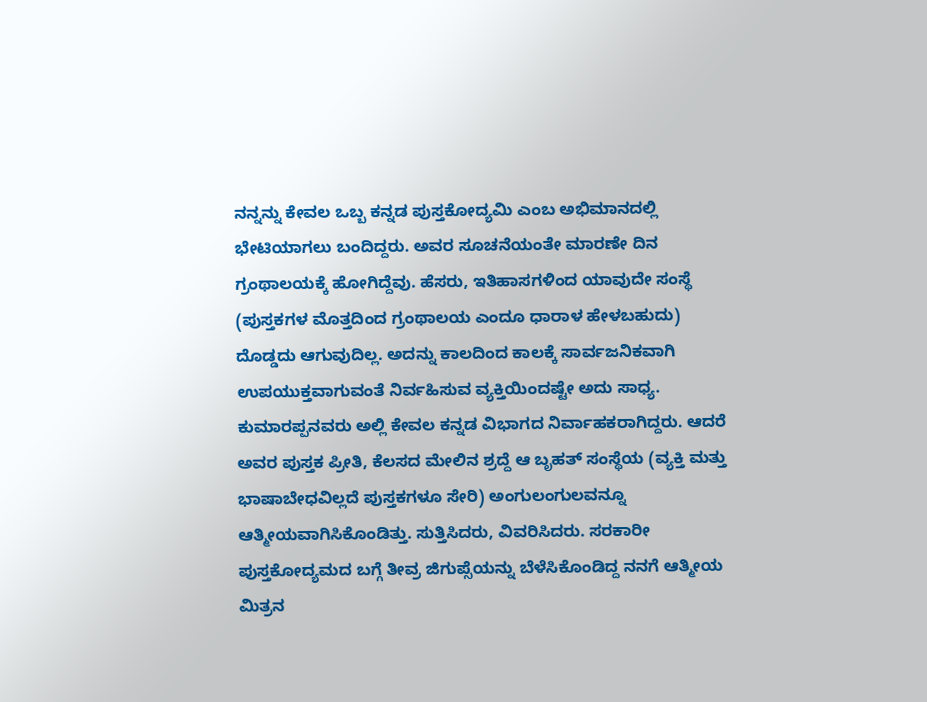ನನ್ನನ್ನು ಕೇವಲ ಒಬ್ಬ ಕನ್ನಡ ಪುಸ್ತಕೋದ್ಯಮಿ ಎಂಬ ಅಭಿಮಾನದಲ್ಲಿ ಭೇಟಿಯಾಗಲು ಬಂದಿದ್ದರು. ಅವರ ಸೂಚನೆಯಂತೇ ಮಾರಣೇ ದಿನ ಗ್ರಂಥಾಲಯಕ್ಕೆ ಹೋಗಿದ್ದೆವು. ಹೆಸರು, ಇತಿಹಾಸಗಳಿಂದ ಯಾವುದೇ ಸಂಸ್ಥೆ (ಪುಸ್ತಕಗಳ ಮೊತ್ತದಿಂದ ಗ್ರಂಥಾಲಯ ಎಂದೂ ಧಾರಾಳ ಹೇಳಬಹುದು) ದೊಡ್ಡದು ಆಗುವುದಿಲ್ಲ. ಅದನ್ನು ಕಾಲದಿಂದ ಕಾಲಕ್ಕೆ ಸಾರ್ವಜನಿಕವಾಗಿ ಉಪಯುಕ್ತವಾಗುವಂತೆ ನಿರ್ವಹಿಸುವ ವ್ಯಕ್ತಿಯಿಂದಷ್ಟೇ ಅದು ಸಾಧ್ಯ. ಕುಮಾರಪ್ಪನವರು ಅಲ್ಲಿ ಕೇವಲ ಕನ್ನಡ ವಿಭಾಗದ ನಿರ್ವಾಹಕರಾಗಿದ್ದರು. ಆದರೆ ಅವರ ಪುಸ್ತಕ ಪ್ರೀತಿ, ಕೆಲಸದ ಮೇಲಿನ ಶ್ರದ್ದೆ ಆ ಬೃಹತ್ ಸಂಸ್ಥೆಯ (ವ್ಯಕ್ತಿ ಮತ್ತು ಭಾಷಾಬೇಧವಿಲ್ಲದೆ ಪುಸ್ತಕಗಳೂ ಸೇರಿ) ಅಂಗುಲಂಗುಲವನ್ನೂ ಆತ್ಮೀಯವಾಗಿಸಿಕೊಂಡಿತ್ತು. ಸುತ್ತಿಸಿದರು, ವಿವರಿಸಿದರು. ಸರಕಾರೀ ಪುಸ್ತಕೋದ್ಯಮದ ಬಗ್ಗೆ ತೀವ್ರ ಜಿಗುಪ್ಸೆಯನ್ನು ಬೆಳೆಸಿಕೊಂಡಿದ್ದ ನನಗೆ ಆತ್ಮೀಯ ಮಿತ್ರನ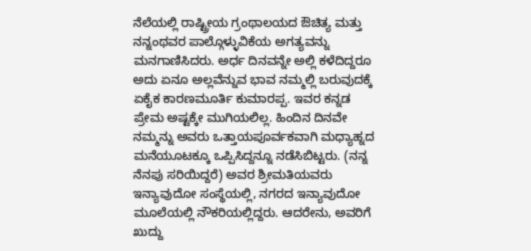ನೆಲೆಯಲ್ಲಿ ರಾಷ್ಟ್ರೀಯ ಗ್ರಂಥಾಲಯದ ಔಚಿತ್ಯ ಮತ್ತು ನನ್ನಂಥವರ ಪಾಲ್ಗೊಳ್ಳುವಿಕೆಯ ಅಗತ್ಯವನ್ನು ಮನಗಾಣಿಸಿದರು. ಅರ್ಧ ದಿನವನ್ನೇ ಅಲ್ಲಿ ಕಳೆದಿದ್ದರೂ ಅದು ಏನೂ ಅಲ್ಲವೆನ್ನುವ ಭಾವ ನಮ್ಮಲ್ಲಿ ಬರುವುದಕ್ಕೆ ಏಕೈಕ ಕಾರಣಮೂರ್ತಿ ಕುಮಾರಪ್ಪ. ಇವರ ಕನ್ನಡ ಪ್ರೇಮ ಅಷ್ಟಕ್ಕೇ ಮುಗಿಯಲಿಲ್ಲ. ಹಿಂದಿನ ದಿನವೇ ನಮ್ಮನ್ನು ಅವರು ಒತ್ತಾಯಪೂರ್ವಕವಾಗಿ ಮಧ್ಯಾಹ್ನದ ಮನೆಯೂಟಕ್ಕೂ ಒಪ್ಪಿಸಿದ್ದನ್ನೂ ನಡೆಸಿಬಿಟ್ಟರು. (ನನ್ನ ನೆನಪು ಸರಿಯಿದ್ದರೆ) ಅವರ ಶ್ರೀಮತಿಯವರು ಇನ್ಯಾವುದೋ ಸಂಸ್ಥೆಯಲ್ಲಿ, ನಗರದ ಇನ್ಯಾವುದೋ ಮೂಲೆಯಲ್ಲಿ ನೌಕರಿಯಲ್ಲಿದ್ದರು. ಆದರೇನು, ಅವರಿಗೆ ಖುದ್ದು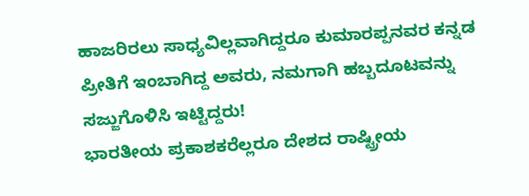ಹಾಜರಿರಲು ಸಾಧ್ಯವಿಲ್ಲವಾಗಿದ್ದರೂ ಕುಮಾರಪ್ಪನವರ ಕನ್ನಡ ಪ್ರೀತಿಗೆ ಇಂಬಾಗಿದ್ದ ಅವರು, ನಮಗಾಗಿ ಹಬ್ಬದೂಟವನ್ನು ಸಜ್ಜುಗೊಳಿಸಿ ಇಟ್ಟಿದ್ದರು!
ಭಾರತೀಯ ಪ್ರಕಾಶಕರೆಲ್ಲರೂ ದೇಶದ ರಾಷ್ಟ್ರೀಯ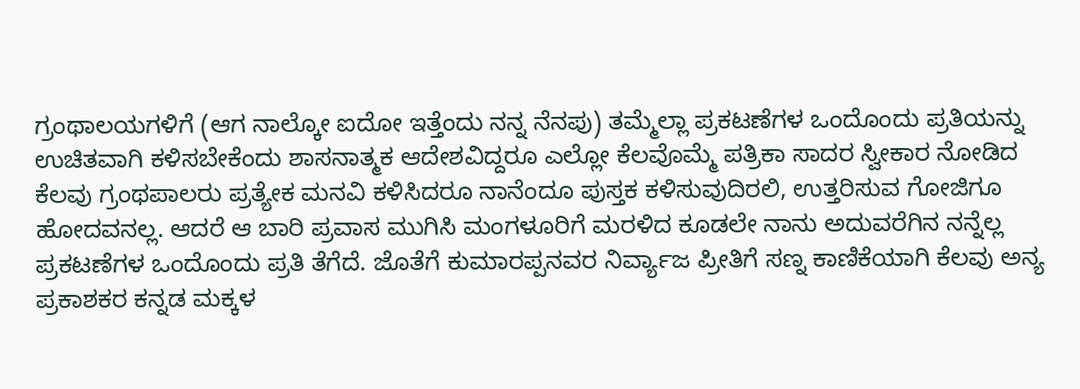ಗ್ರಂಥಾಲಯಗಳಿಗೆ (ಆಗ ನಾಲ್ಕೋ ಐದೋ ಇತ್ತೆಂದು ನನ್ನ ನೆನಪು) ತಮ್ಮೆಲ್ಲಾ ಪ್ರಕಟಣೆಗಳ ಒಂದೊಂದು ಪ್ರತಿಯನ್ನು ಉಚಿತವಾಗಿ ಕಳಿಸಬೇಕೆಂದು ಶಾಸನಾತ್ಮಕ ಆದೇಶವಿದ್ದರೂ ಎಲ್ಲೋ ಕೆಲವೊಮ್ಮೆ ಪತ್ರಿಕಾ ಸಾದರ ಸ್ವೀಕಾರ ನೋಡಿದ ಕೆಲವು ಗ್ರಂಥಪಾಲರು ಪ್ರತ್ಯೇಕ ಮನವಿ ಕಳಿಸಿದರೂ ನಾನೆಂದೂ ಪುಸ್ತಕ ಕಳಿಸುವುದಿರಲಿ, ಉತ್ತರಿಸುವ ಗೋಜಿಗೂ ಹೋದವನಲ್ಲ. ಆದರೆ ಆ ಬಾರಿ ಪ್ರವಾಸ ಮುಗಿಸಿ ಮಂಗಳೂರಿಗೆ ಮರಳಿದ ಕೂಡಲೇ ನಾನು ಅದುವರೆಗಿನ ನನ್ನೆಲ್ಲ ಪ್ರಕಟಣೆಗಳ ಒಂದೊಂದು ಪ್ರತಿ ತೆಗೆದೆ. ಜೊತೆಗೆ ಕುಮಾರಪ್ಪನವರ ನಿರ್ವ್ಯಾಜ ಪ್ರೀತಿಗೆ ಸಣ್ನ ಕಾಣಿಕೆಯಾಗಿ ಕೆಲವು ಅನ್ಯ ಪ್ರಕಾಶಕರ ಕನ್ನಡ ಮಕ್ಕಳ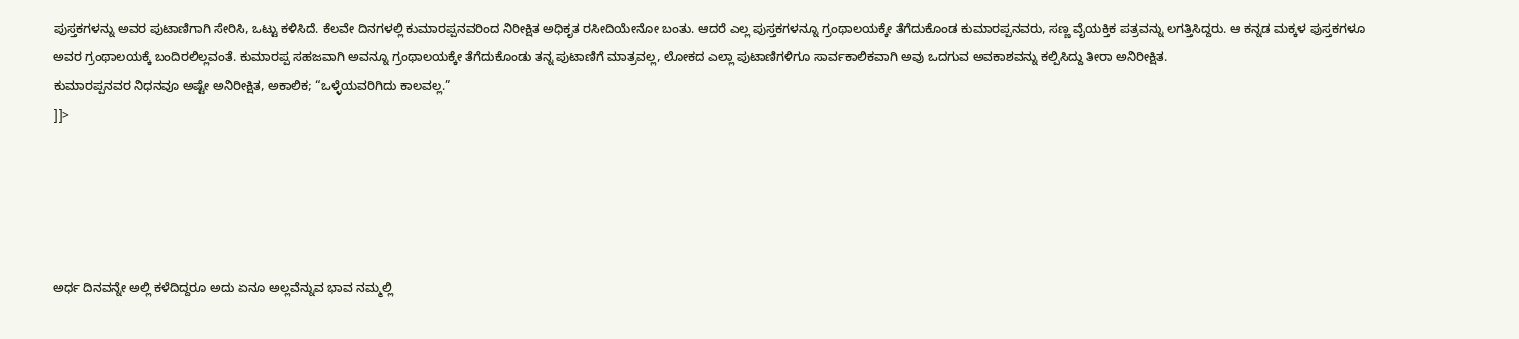ಪುಸ್ತಕಗಳನ್ನು ಅವರ ಪುಟಾಣಿಗಾಗಿ ಸೇರಿಸಿ, ಒಟ್ಟು ಕಳಿಸಿದೆ. ಕೆಲವೇ ದಿನಗಳಲ್ಲಿ ಕುಮಾರಪ್ಪನವರಿಂದ ನಿರೀಕ್ಷಿತ ಅಧಿಕೃತ ರಸೀದಿಯೇನೋ ಬಂತು. ಆದರೆ ಎಲ್ಲ ಪುಸ್ತಕಗಳನ್ನೂ ಗ್ರಂಥಾಲಯಕ್ಕೇ ತೆಗೆದುಕೊಂಡ ಕುಮಾರಪ್ಪನವರು, ಸಣ್ಣ ವೈಯಕ್ತಿಕ ಪತ್ರವನ್ನು ಲಗತ್ತಿಸಿದ್ದರು. ಆ ಕನ್ನಡ ಮಕ್ಕಳ ಪುಸ್ತಕಗಳೂ ಅವರ ಗ್ರಂಥಾಲಯಕ್ಕೆ ಬಂದಿರಲಿಲ್ಲವಂತೆ. ಕುಮಾರಪ್ಪ ಸಹಜವಾಗಿ ಅವನ್ನೂ ಗ್ರಂಥಾಲಯಕ್ಕೇ ತೆಗೆದುಕೊಂಡು ತನ್ನ ಪುಟಾಣಿಗೆ ಮಾತ್ರವಲ್ಲ, ಲೋಕದ ಎಲ್ಲಾ ಪುಟಾಣಿಗಳಿಗೂ ಸಾರ್ವಕಾಲಿಕವಾಗಿ ಅವು ಒದಗುವ ಅವಕಾಶವನ್ನು ಕಲ್ಪಿಸಿದ್ದು ತೀರಾ ಅನಿರೀಕ್ಷಿತ.
ಕುಮಾರಪ್ಪನವರ ನಿಧನವೂ ಅಷ್ಟೇ ಅನಿರೀಕ್ಷಿತ, ಅಕಾಲಿಕ; “ಒಳ್ಳೆಯವರಿಗಿದು ಕಾಲವಲ್ಲ.”
]]>





ಅರ್ಧ ದಿನವನ್ನೇ ಅಲ್ಲಿ ಕಳೆದಿದ್ದರೂ ಅದು ಏನೂ ಅಲ್ಲವೆನ್ನುವ ಭಾವ ನಮ್ಮಲ್ಲಿ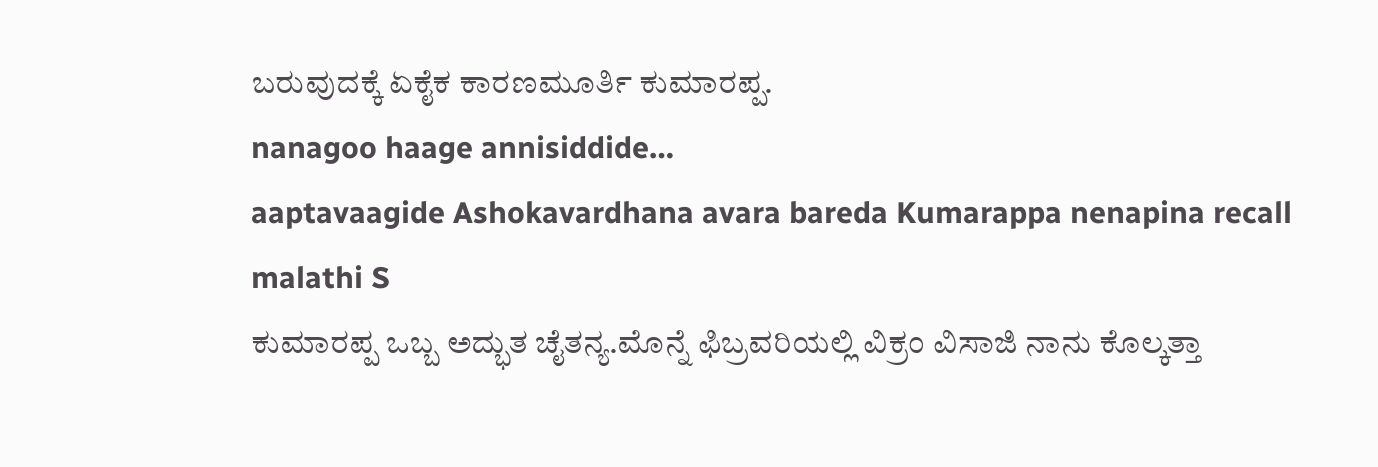ಬರುವುದಕ್ಕೆ ಏಕೈಕ ಕಾರಣಮೂರ್ತಿ ಕುಮಾರಪ್ಪ.
nanagoo haage annisiddide…
aaptavaagide Ashokavardhana avara bareda Kumarappa nenapina recall
malathi S
ಕುಮಾರಪ್ಪ ಒಬ್ಬ ಅದ್ಭುತ ಚೈತನ್ಯ.ಮೊನ್ನೆ ಫಿಬ್ರವರಿಯಲ್ಲಿ ವಿಕ್ರಂ ವಿಸಾಜಿ ನಾನು ಕೊಲ್ಕತ್ತಾ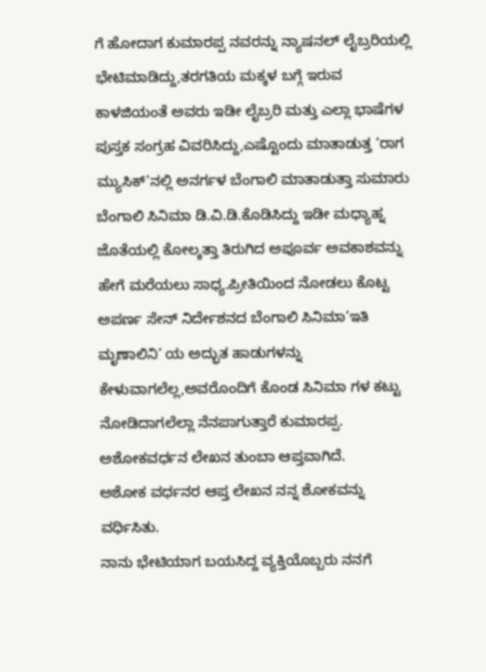ಗೆ ಹೋದಾಗ ಕುಮಾರಪ್ಪ ನವರನ್ನು ನ್ಯಾಷನಲ್ ಲೈಬ್ರರಿಯಲ್ಲಿ ಭೇಟಿಮಾಡಿದ್ದು,ತರಗತಿಯ ಮಕ್ಕಳ ಬಗ್ಗೆ ಇರುವ ಕಾಳಜಿಯಂತೆ ಅವರು ಇಡೀ ಲೈಬ್ರರಿ ಮತ್ತು ಎಲ್ಲಾ ಭಾಷೆಗಳ ಪುಸ್ತಕ ಸಂಗ್ರಹ ವಿವರಿಸಿದ್ದು,ಎಷ್ಟೊಂದು ಮಾತಾಡುತ್ತ ‘ರಾಗ ಮ್ಯುಸಿಕ್’ನಲ್ಲಿ ಅನರ್ಗಳ ಬೆಂಗಾಲಿ ಮಾತಾಡುತ್ತಾ ಸುಮಾರು ಬೆಂಗಾಲಿ ಸಿನಿಮಾ ಡಿ.ವಿ.ಡಿ.ಕೊಡಿಸಿದ್ದು ಇಡೀ ಮಧ್ಯಾಹ್ನ ಜೊತೆಯಲ್ಲಿ ಕೋಲ್ಕತ್ತಾ ತಿರುಗಿದ ಅಪೂರ್ವ ಅವಕಾಶವನ್ನು ಹೇಗೆ ಮರೆಯಲು ಸಾಧ್ಯ.ಪ್ರೀತಿಯಿಂದ ನೋಡಲು ಕೊಟ್ಟ ಅಪರ್ಣ ಸೇನ್ ನಿರ್ದೇಶನದ ಬೆಂಗಾಲಿ ಸಿನಿಮಾ’ಇತಿ ಮೃಣಾಲಿನಿ’ ಯ ಅದ್ಭುತ ಹಾಡುಗಳನ್ನು ಕೇಳುವಾಗಲೆಲ್ಲ,ಅವರೊಂದಿಗೆ ಕೊಂಡ ಸಿನಿಮಾ ಗಳ ಕಟ್ಟು ನೋಡಿದಾಗಲೆಲ್ಲಾ ನೆನಪಾಗುತ್ತಾರೆ ಕುಮಾರಪ್ಪ.
ಅಶೋಕವರ್ಧನ ಲೇಖನ ತುಂಬಾ ಆಪ್ತವಾಗಿದೆ.
ಅಶೋಕ ವರ್ಧನರ ಆಪ್ತ ಲೇಖನ ನನ್ನ ಶೋಕವನ್ನು ವರ್ಧಿಸಿತು.
ನಾನು ಭೇಟಿಯಾಗ ಬಯಸಿದ್ದ ವ್ಯಕ್ತಿಯೊಬ್ಬರು ನನಗೆ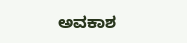ಅವಕಾಶ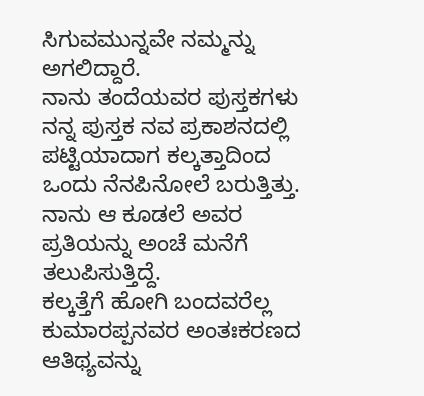ಸಿಗುವಮುನ್ನವೇ ನಮ್ಮನ್ನು ಅಗಲಿದ್ದಾರೆ.
ನಾನು ತಂದೆಯವರ ಪುಸ್ತಕಗಳು ನನ್ನ ಪುಸ್ತಕ ನವ ಪ್ರಕಾಶನದಲ್ಲಿ ಪಟ್ಟಿಯಾದಾಗ ಕಲ್ಕತ್ತಾದಿಂದ ಒಂದು ನೆನಪಿನೋಲೆ ಬರುತ್ತಿತ್ತು. ನಾನು ಆ ಕೂಡಲೆ ಅವರ ಪ್ರತಿಯನ್ನು ಅಂಚೆ ಮನೆಗೆ ತಲುಪಿಸುತ್ತಿದ್ದೆ.
ಕಲ್ಕತ್ತೆಗೆ ಹೋಗಿ ಬಂದವರೆಲ್ಲ ಕುಮಾರಪ್ಪನವರ ಅಂತಃಕರಣದ ಆತಿಥ್ಯವನ್ನು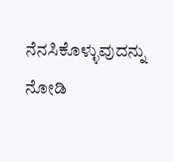ನೆನಸಿಕೊಳ್ಳುವುದನ್ನು ನೋಡಿ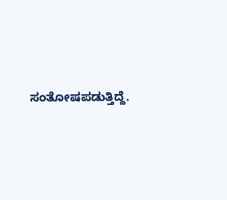ಸಂತೋಷಪಡುತ್ತಿದ್ದೆ.